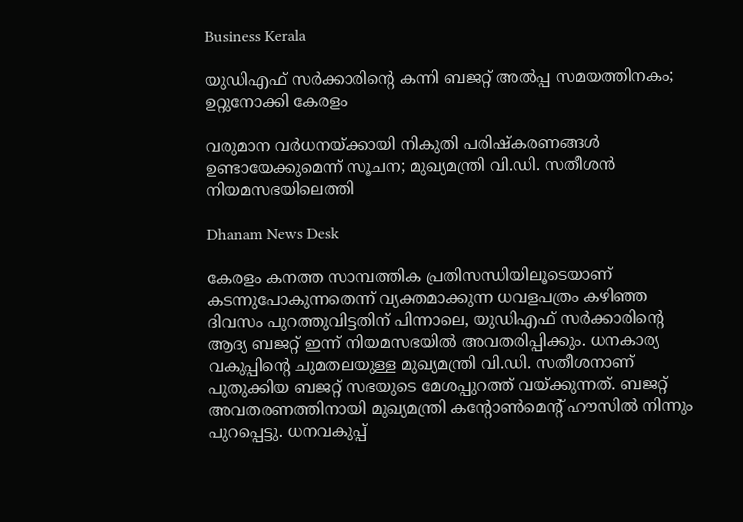Business Kerala

യുഡിഎഫ് സർക്കാരിന്റെ കന്നി ബജറ്റ് അല്‍പ്പ സമയത്തിനകം; ഉറ്റുനോക്കി കേരളം

വരുമാന വർധനയ്ക്കായി നികുതി പരിഷ്കരണങ്ങൾ ഉണ്ടായേക്കുമെന്ന് സൂചന; മുഖ്യമന്ത്രി വി.ഡി. സതീശൻ നിയമസഭയിലെത്തി

Dhanam News Desk

കേരളം കനത്ത സാമ്പത്തിക പ്രതിസന്ധിയിലൂടെയാണ് കടന്നുപോകുന്നതെന്ന് വ്യക്തമാക്കുന്ന ധവളപത്രം കഴിഞ്ഞ ദിവസം പുറത്തുവിട്ടതിന് പിന്നാലെ, യുഡിഎഫ് സർക്കാരിന്റെ ആദ്യ ബജറ്റ് ഇന്ന് നിയമസഭയിൽ അവതരിപ്പിക്കും. ധനകാര്യ വകുപ്പിന്റെ ചുമതലയുള്ള മുഖ്യമന്ത്രി വി.ഡി. സതീശനാണ് പുതുക്കിയ ബജറ്റ് സഭയുടെ മേശപ്പുറത്ത് വയ്ക്കുന്നത്. ബജറ്റ് അവതരണത്തിനായി മുഖ്യമന്ത്രി കന്റോണ്‍മെന്റ് ഹൗസില്‍ നിന്നും പുറപ്പെട്ടു. ധനവകുപ്പ്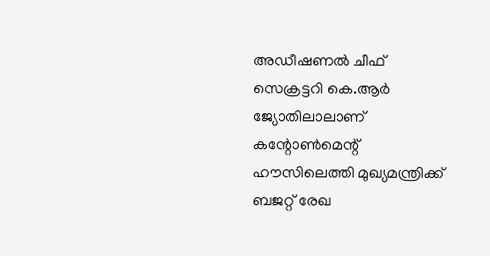അഡീഷണല്‍ ചീഫ് സെക്രട്ടറി കെ.ആര്‍ ജ്യോതിലാലാണ് കന്റോണ്‍മെന്റ് ഹൗസിലെത്തി മുഖ്യമന്ത്രിക്ക് ബജറ്റ് രേഖ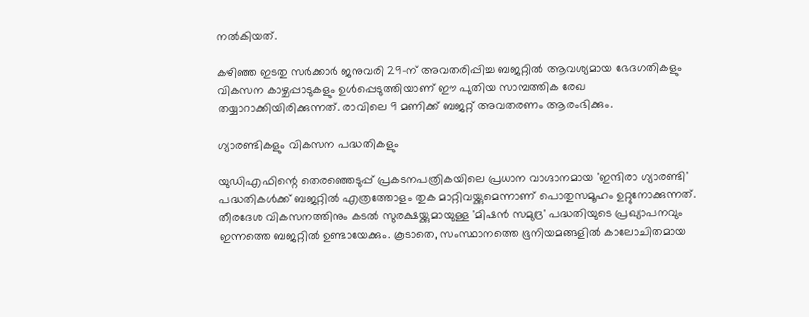നല്‍കിയത്.

കഴിഞ്ഞ ഇടതു സർക്കാർ ജനുവരി 29-ന് അവതരിപ്പിച്ച ബജറ്റിൽ ആവശ്യമായ ഭേദഗതികളും വികസന കാഴ്ചപ്പാടുകളും ഉൾപ്പെടുത്തിയാണ് ഈ പുതിയ സാമ്പത്തിക രേഖ തയ്യാറാക്കിയിരിക്കുന്നത്. രാവിലെ 9 മണിക്ക് ബജറ്റ് അവതരണം ആരംഭിക്കും.

ഗ്യാരണ്ടികളും വികസന പദ്ധതികളും

യുഡിഎഫിന്റെ തെരഞ്ഞെടുപ്പ് പ്രകടനപത്രികയിലെ പ്രധാന വാഗ്ദാനമായ 'ഇന്ദിരാ ഗ്യാരണ്ടി' പദ്ധതികൾക്ക് ബജറ്റിൽ എത്രത്തോളം തുക മാറ്റിവയ്ക്കുമെന്നാണ് പൊതുസമൂഹം ഉറ്റുനോക്കുന്നത്. തീരദേശ വികസനത്തിനും കടൽ സുരക്ഷയ്ക്കുമായുള്ള 'മിഷൻ സമുദ്ര' പദ്ധതിയുടെ പ്രഖ്യാപനവും ഇന്നത്തെ ബജറ്റിൽ ഉണ്ടായേക്കും. കൂടാതെ, സംസ്ഥാനത്തെ ഭൂനിയമങ്ങളിൽ കാലോചിതമായ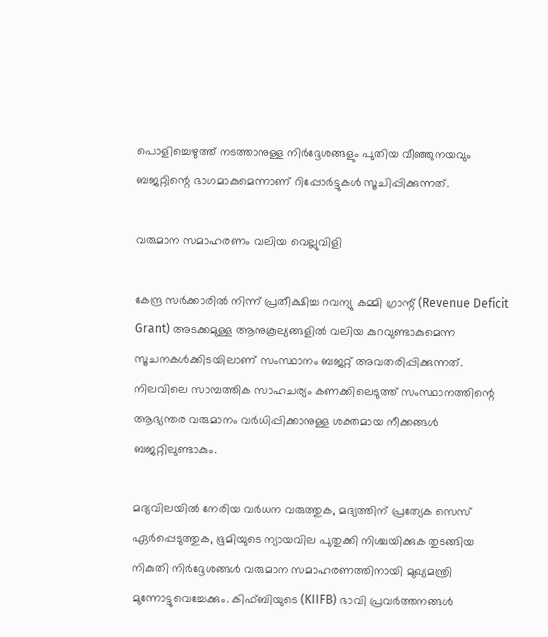പൊളിച്ചെഴുത്ത് നടത്താനുള്ള നിർദ്ദേശങ്ങളും പുതിയ വീഞ്ഞുനയവും ബജറ്റിന്റെ ഭാഗമാകുമെന്നാണ് റിപ്പോർട്ടുകൾ സൂചിപ്പിക്കുന്നത്.

വരുമാന സമാഹരണം വലിയ വെല്ലുവിളി

കേന്ദ്ര സർക്കാരിൽ നിന്ന് പ്രതീക്ഷിച്ച റവന്യു കമ്മി ഗ്രാന്റ് (Revenue Deficit Grant) അടക്കമുള്ള ആനുകൂല്യങ്ങളിൽ വലിയ കുറവുണ്ടാകുമെന്ന സൂചനകൾക്കിടയിലാണ് സംസ്ഥാനം ബജറ്റ് അവതരിപ്പിക്കുന്നത്. നിലവിലെ സാമ്പത്തിക സാഹചര്യം കണക്കിലെടുത്ത് സംസ്ഥാനത്തിന്റെ ആഭ്യന്തര വരുമാനം വർധിപ്പിക്കാനുള്ള ശക്തമായ നീക്കങ്ങൾ ബജറ്റിലുണ്ടാകും.

മദ്യവിലയിൽ നേരിയ വർധന വരുത്തുക, മദ്യത്തിന് പ്രത്യേക സെസ് ഏർപ്പെടുത്തുക, ഭൂമിയുടെ ന്യായവില പുതുക്കി നിശ്ചയിക്കുക തുടങ്ങിയ നികുതി നിർദ്ദേശങ്ങൾ വരുമാന സമാഹരണത്തിനായി മുഖ്യമന്ത്രി മുന്നോട്ടുവെച്ചേക്കും. കിഫ്ബിയുടെ (KIIFB) ഭാവി പ്രവർത്തനങ്ങൾ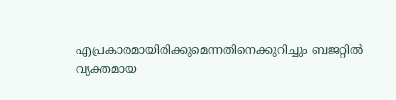എപ്രകാരമായിരിക്കുമെന്നതിനെക്കുറിച്ചും ബജറ്റിൽ വ്യക്തമായ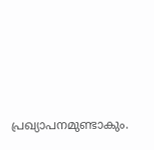പ്രഖ്യാപനമുണ്ടാകും.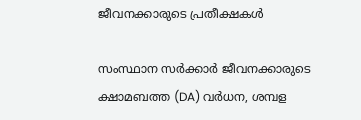ജീവനക്കാരുടെ പ്രതീക്ഷകൾ

സംസ്ഥാന സർക്കാർ ജീവനക്കാരുടെ ക്ഷാമബത്ത (DA) വർധന, ശമ്പള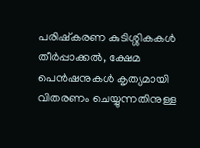പരിഷ്കരണ കുടിശ്ശികകൾ തീർപ്പാക്കൽ, ക്ഷേമ പെൻഷനുകൾ കൃത്യമായി വിതരണം ചെയ്യുന്നതിനുള്ള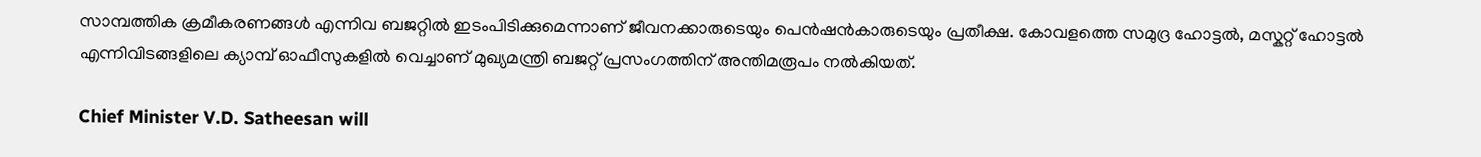സാമ്പത്തിക ക്രമീകരണങ്ങൾ എന്നിവ ബജറ്റിൽ ഇടംപിടിക്കുമെന്നാണ് ജീവനക്കാരുടെയും പെൻഷൻകാരുടെയും പ്രതീക്ഷ. കോവളത്തെ സമുദ്ര ഹോട്ടൽ, മസ്കറ്റ് ഹോട്ടൽ എന്നിവിടങ്ങളിലെ ക്യാമ്പ് ഓഫീസുകളിൽ വെച്ചാണ് മുഖ്യമന്ത്രി ബജറ്റ് പ്രസംഗത്തിന് അന്തിമരൂപം നൽകിയത്.

Chief Minister V.D. Satheesan will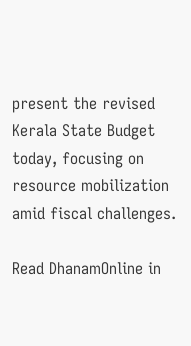present the revised Kerala State Budget today, focusing on resource mobilization amid fiscal challenges.

Read DhanamOnline in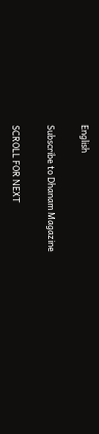English

Subscribe to Dhanam Magazine

SCROLL FOR NEXT